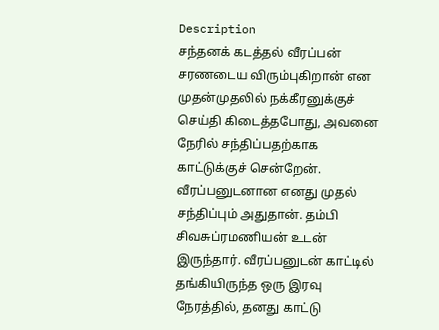Description
சந்தனக் கடத்தல் வீரப்பன் சரணடைய விரும்புகிறான் என முதன்முதலில் நக்கீரனுக்குச் செய்தி கிடைத்தபோது, அவனை நேரில் சந்திப்பதற்காக காட்டுக்குச் சென்றேன்.
வீரப்பனுடனான எனது முதல் சந்திப்பும் அதுதான். தம்பி சிவசுப்ரமணியன் உடன் இருந்தார். வீரப்பனுடன் காட்டில் தங்கியிருந்த ஒரு இரவு நேரத்தில், தனது காட்டு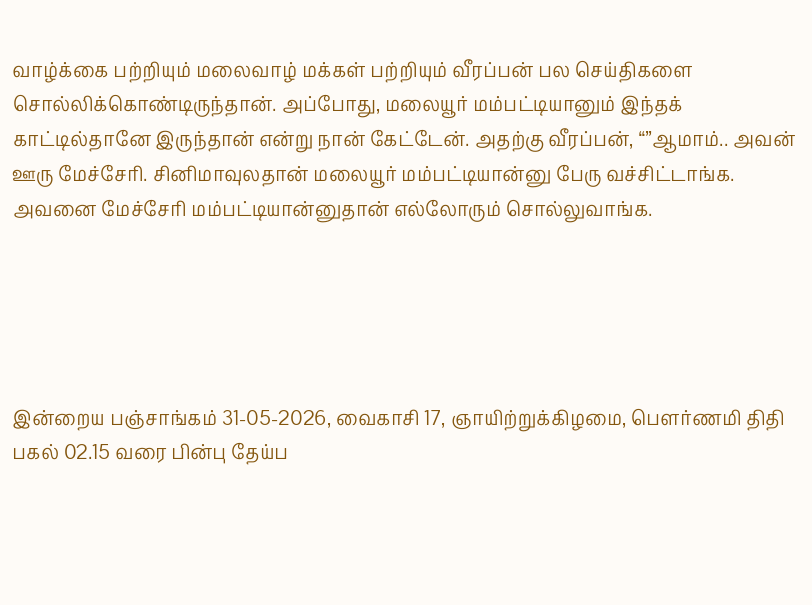வாழ்க்கை பற்றியும் மலைவாழ் மக்கள் பற்றியும் வீரப்பன் பல செய்திகளை சொல்லிக்கொண்டிருந்தான். அப்போது, மலையூர் மம்பட்டியானும் இந்தக் காட்டில்தானே இருந்தான் என்று நான் கேட்டேன். அதற்கு வீரப்பன், “”ஆமாம்.. அவன் ஊரு மேச்சேரி. சினிமாவுலதான் மலையூர் மம்பட்டியான்னு பேரு வச்சிட்டாங்க. அவனை மேச்சேரி மம்பட்டியான்னுதான் எல்லோரும் சொல்லுவாங்க.





இன்றைய பஞ்சாங்கம் 31-05-2026, வைகாசி 17, ஞாயிற்றுக்கிழமை, பௌர்ணமி திதி பகல் 02.15 வரை பின்பு தேய்ப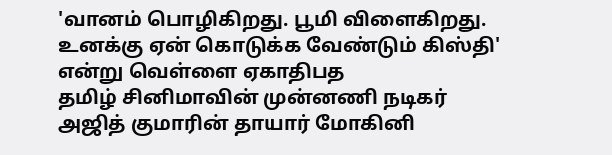'வானம் பொழிகிறது. பூமி விளைகிறது. உனக்கு ஏன் கொடுக்க வேண்டும் கிஸ்தி' என்று வெள்ளை ஏகாதிபத
தமிழ் சினிமாவின் முன்னணி நடிகர் அஜித் குமாரின் தாயார் மோகினி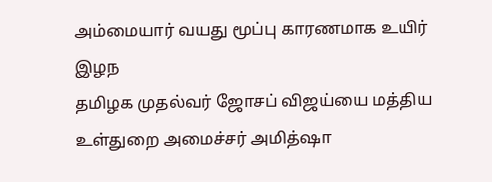அம்மையார் வயது மூப்பு காரணமாக உயிர் இழந
தமிழக முதல்வர் ஜோசப் விஜய்யை மத்திய உள்துறை அமைச்சர் அமித்ஷா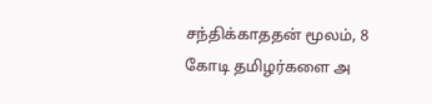சந்திக்காததன் மூலம், 8 கோடி தமிழர்களை அ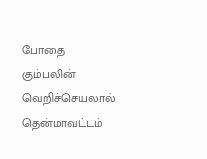போதை கும்பலின் வெறிச்செயலால் தென்மாவட்டம்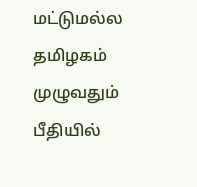மட்டுமல்ல தமிழகம் முழுவதும் பீதியில்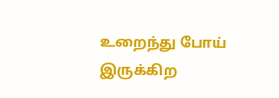உறைந்து போய் இருக்கிற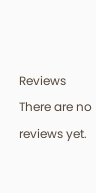Reviews
There are no reviews yet.